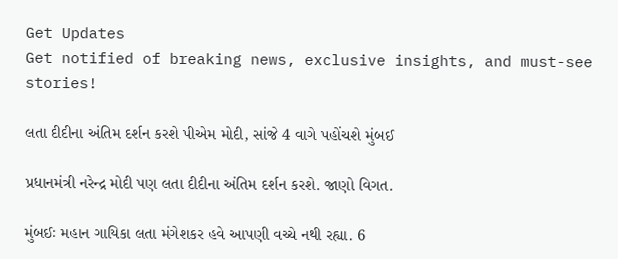Get Updates
Get notified of breaking news, exclusive insights, and must-see stories!

લતા દીદીના અંતિમ દર્શન કરશે પીએમ મોદી, સાંજે 4 વાગે પહોંચશે મુંબઈ

પ્રધાનમંત્રી નરેન્દ્ર મોદી પણ લતા દીદીના અંતિમ દર્શન કરશે. જાણો વિગત.

મુંબઈઃ મહાન ગાયિકા લતા મંગેશકર હવે આપણી વચ્ચે નથી રહ્યા. 6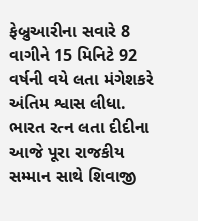ફેબ્રુઆરીના સવારે 8 વાગીને 15 મિનિટે 92 વર્ષની વયે લતા મંગેશકરે અંતિમ શ્વાસ લીધા. ભારત રત્ન લતા દીદીના આજે પૂરા રાજકીય સમ્માન સાથે શિવાજી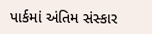પાર્કમાં અંતિમ સંસ્કાર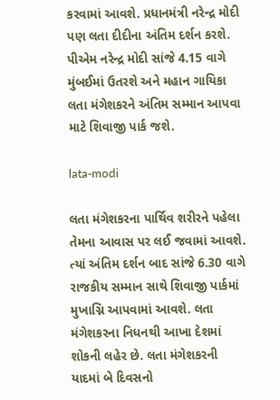કરવામાં આવશે. પ્રધાનમંત્રી નરેન્દ્ર મોદી પણ લતા દીદીના અંતિમ દર્શન કરશે. પીએમ નરેન્દ્ર મોદી સાંજે 4.15 વાગે મુંબઈમાં ઉતરશે અને મહાન ગાયિકા લતા મંગેશકરને અંતિમ સમ્માન આપવા માટે શિવાજી પાર્ક જશે.

lata-modi

લતા મંગેશકરના પાર્થિવ શરીરને પહેલા તેમના આવાસ પર લઈ જવામાં આવશે. ત્યાં અંતિમ દર્શન બાદ સાંજે 6.30 વાગે રાજકીય સમ્માન સાથે શિવાજી પાર્કમાં મુખાગ્નિ આપવામાં આવશે. લતા મંગેશકરના નિધનથી આખા દેશમાં શોકની લહેર છે. લતા મંગેશકરની યાદમાં બે દિવસનો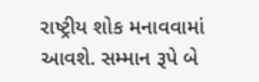રાષ્ટ્રીય શોક મનાવવામાં આવશે. સમ્માન રૂપે બે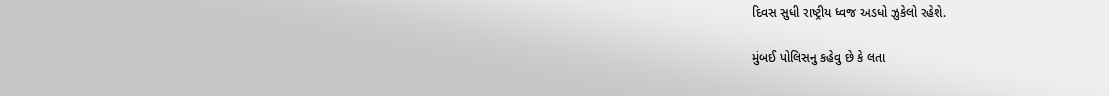દિવસ સુધી રાષ્ટ્રીય ધ્વજ અડધો ઝુકેલો રહેશે.

મુંબઈ પોલિસનુ કહેવુ છે કે લતા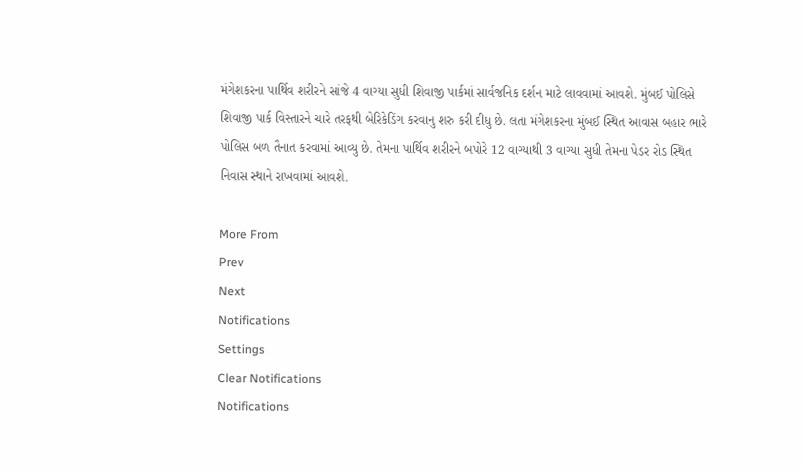મંગેશકરના પાર્થિવ શરીરને સાંજે 4 વાગ્યા સુધી શિવાજી પાર્કમાં સાર્વજનિક દર્શન માટે લાવવામાં આવશે. મુંબઈ પોલિસે શિવાજી પાર્ક વિસ્તારને ચારે તરફથી બેરિકેડિંગ કરવાનુ શરુ કરી દીધુ છે. લતા મંગેશકરના મુંબઈ સ્થિત આવાસ બહાર ભારે પોલિસ બળ તૈનાત કરવામાં આવ્યુ છે. તેમના પાર્થિવ શરીરને બપોરે 12 વાગ્યાથી 3 વાગ્યા સુધી તેમના પેડર રોડ સ્થિત નિવાસ સ્થાને રાખવામાં આવશે.

More From
Prev
Next
Notifications
Settings
Clear Notifications
Notifications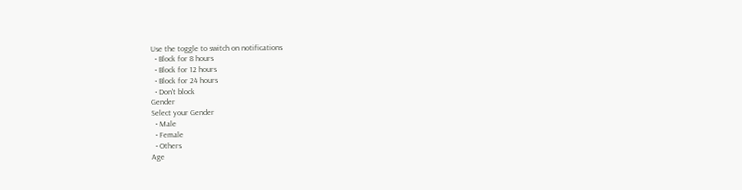Use the toggle to switch on notifications
  • Block for 8 hours
  • Block for 12 hours
  • Block for 24 hours
  • Don't block
Gender
Select your Gender
  • Male
  • Female
  • Others
Age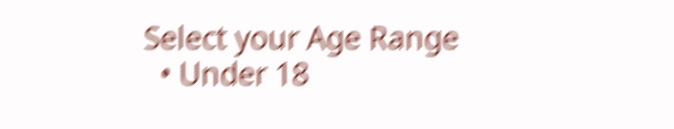Select your Age Range
  • Under 18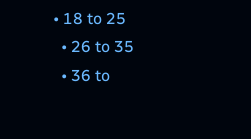• 18 to 25
  • 26 to 35
  • 36 to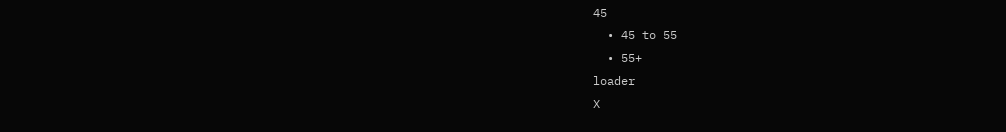45
  • 45 to 55
  • 55+
loader
X